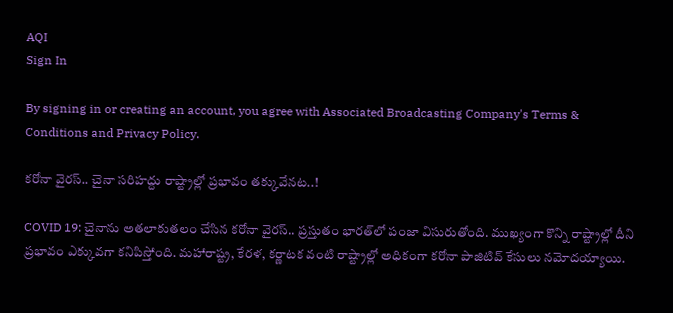AQI
Sign In

By signing in or creating an account, you agree with Associated Broadcasting Company's Terms & Conditions and Privacy Policy.

కరోనా వైరస్.. చైనా సరిహద్దు రాష్ట్రాల్లో ప్రభావం తక్కువేనట..!

COVID 19: చైనాను అతలాకుతలం చేసిన కరోనా వైరస్.. ప్రస్తుతం భారత్‌లో పంజా విసురుతోంది. ముఖ్యంగా కొన్ని రాష్ట్రాల్లో దీని ప్రభావం ఎక్కువగా కనిపిస్తోంది. మహారాష్ట్ర, కేరళ, కర్ణాటక వంటి రాష్ట్రాల్లో అధికంగా కరోనా పాజిటివ్ కేసులు నమోదయ్యాయి.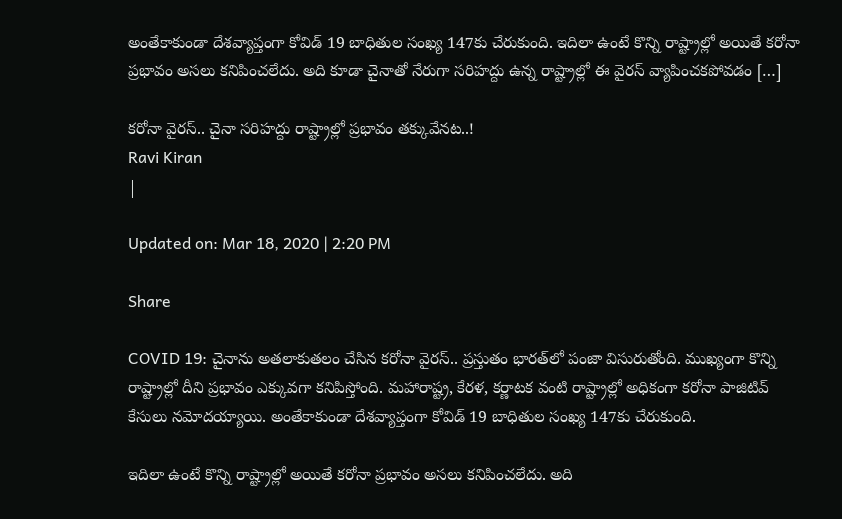అంతేకాకుండా దేశవ్యాప్తంగా కోవిడ్ 19 బాధితుల సంఖ్య 147కు చేరుకుంది. ఇదిలా ఉంటే కొన్ని రాష్ట్రాల్లో అయితే కరోనా ప్రభావం అసలు కనిపించలేదు. అది కూడా చైనాతో నేరుగా సరిహద్దు ఉన్న రాష్ట్రాల్లో ఈ వైరస్ వ్యాపించకపోవడం […]

కరోనా వైరస్.. చైనా సరిహద్దు రాష్ట్రాల్లో ప్రభావం తక్కువేనట..!
Ravi Kiran
|

Updated on: Mar 18, 2020 | 2:20 PM

Share

COVID 19: చైనాను అతలాకుతలం చేసిన కరోనా వైరస్.. ప్రస్తుతం భారత్‌లో పంజా విసురుతోంది. ముఖ్యంగా కొన్ని రాష్ట్రాల్లో దీని ప్రభావం ఎక్కువగా కనిపిస్తోంది. మహారాష్ట్ర, కేరళ, కర్ణాటక వంటి రాష్ట్రాల్లో అధికంగా కరోనా పాజిటివ్ కేసులు నమోదయ్యాయి. అంతేకాకుండా దేశవ్యాప్తంగా కోవిడ్ 19 బాధితుల సంఖ్య 147కు చేరుకుంది.

ఇదిలా ఉంటే కొన్ని రాష్ట్రాల్లో అయితే కరోనా ప్రభావం అసలు కనిపించలేదు. అది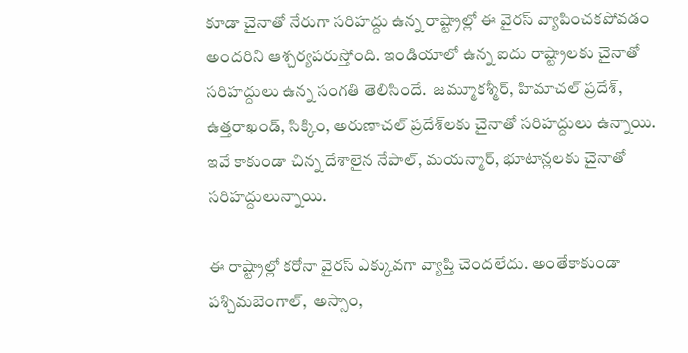కూడా చైనాతో నేరుగా సరిహద్దు ఉన్న రాష్ట్రాల్లో ఈ వైరస్ వ్యాపించకపోవడం అందరిని ఆశ్చర్యపరుస్తోంది. ఇండియాలో ఉన్న ఐదు రాష్ట్రాలకు చైనాతో సరిహద్దులు ఉన్న సంగతి తెలిసిందే.  జమ్మూకశ్మీర్, హిమాచల్ ప్రదేశ్, ఉత్తరాఖండ్, సిక్కిం, అరుణాచల్ ప్రదేశ్‌లకు చైనాతో సరిహద్దులు ఉన్నాయి. ఇవే కాకుండా చిన్న దేశాలైన నేపాల్, మయన్మార్, భూటాన్లలకు చైనాతో సరిహద్దులున్నాయి.

ఈ రాష్ట్రాల్లో కరోనా వైరస్ ఎక్కువగా వ్యాప్తి చెందలేదు. అంతేకాకుండా పశ్చిమబెంగాల్,  అస్సాం,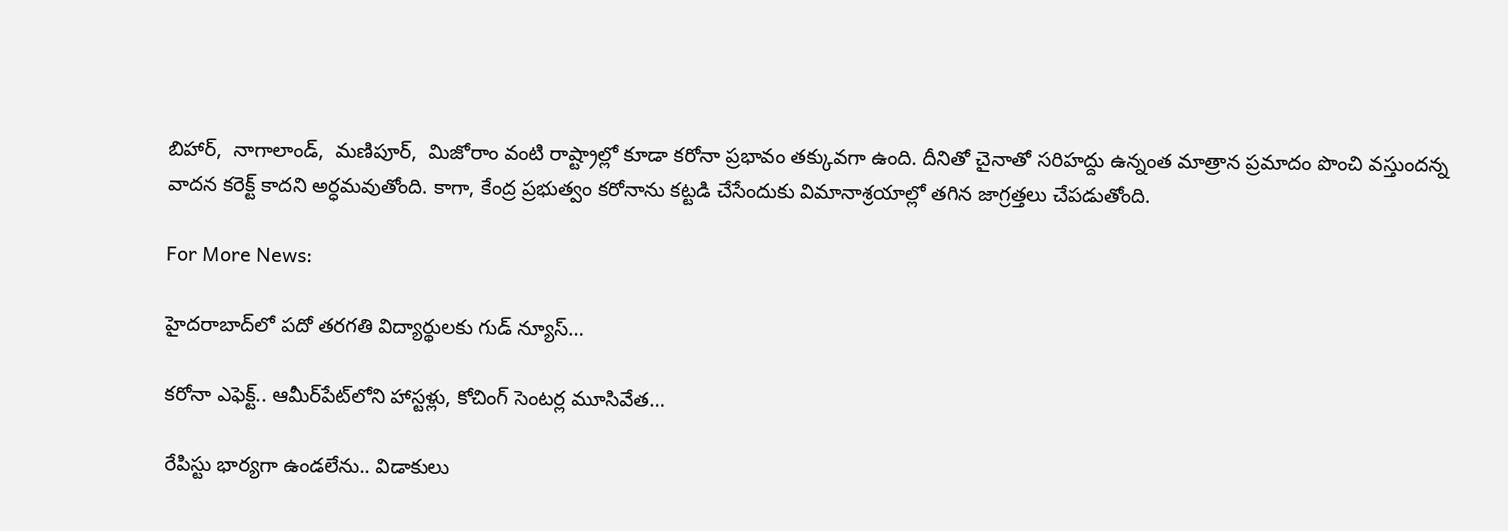బిహార్,  నాగాలాండ్,  మణిపూర్,  మిజోరాం వంటి రాష్ట్రాల్లో కూడా కరోనా ప్రభావం తక్కువగా ఉంది. దీనితో చైనాతో సరిహద్దు ఉన్నంత మాత్రాన ప్రమాదం పొంచి వస్తుందన్న వాదన కరెక్ట్ కాదని అర్ధమవుతోంది. కాగా, కేంద్ర ప్రభుత్వం కరోనాను కట్టడి చేసేందుకు విమానాశ్రయాల్లో తగిన జాగ్రత్తలు చేపడుతోంది.

For More News:

హైదరాబాద్‌లో పదో తరగతి విద్యార్థులకు గుడ్ న్యూస్…

కరోనా ఎఫెక్ట్.. ఆమీర్‌పేట్‌లోని హాస్టళ్లు, కోచింగ్ సెంటర్ల మూసివేత…

రేపిస్టు భార్యగా ఉండలేను.. విడాకులు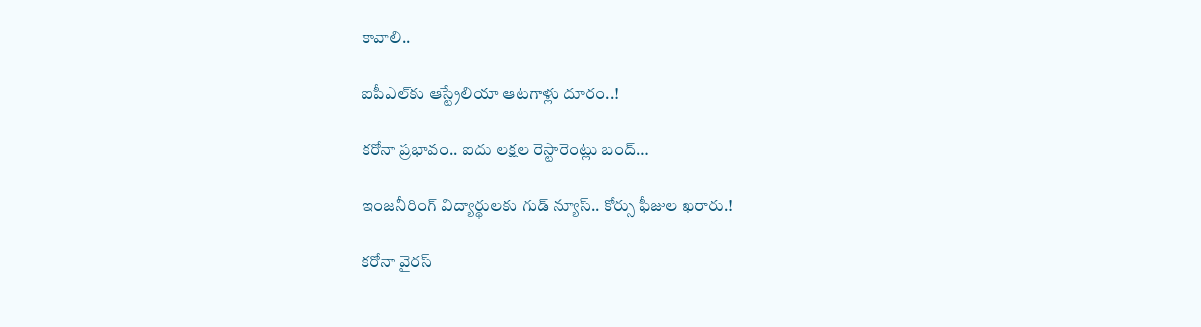కావాలి..

ఐపీఎల్‌కు ఆస్ట్రేలియా ఆటగాళ్లు దూరం..!

కరోనా ప్రభావం.. ఐదు లక్షల రెస్టారెంట్లు బంద్…

ఇంజనీరింగ్ విద్యార్థులకు గుడ్ న్యూస్.. కోర్సు ఫీజుల ఖరారు.!

కరోనా వైరస్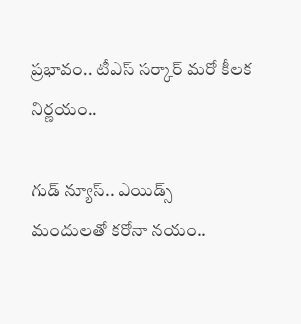ప్రభావం.. టీఎస్ సర్కార్ మరో కీలక నిర్ణయం..

గుడ్ న్యూస్.. ఎయిడ్స్ మందులతో కరోనా నయం..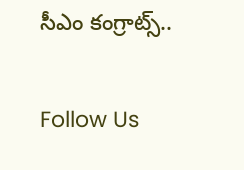సీఎం కంగ్రాట్స్..

Follow Us